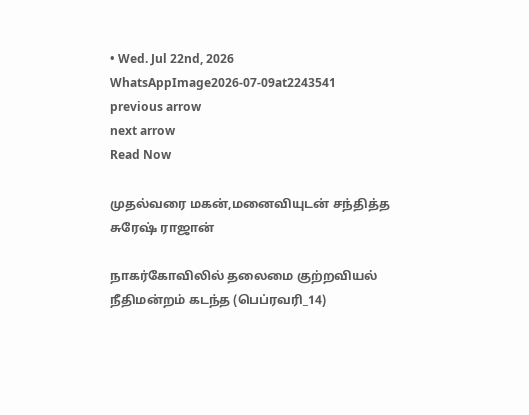• Wed. Jul 22nd, 2026
WhatsAppImage2026-07-09at2243541
previous arrow
next arrow
Read Now

முதல்வரை மகன்,மனைவியுடன் சந்தித்த சுரேஷ் ராஜான்

நாகர்கோவிலில் தலைமை குற்றவியல் நீதிமன்றம் கடந்த (பெப்ரவரி_14)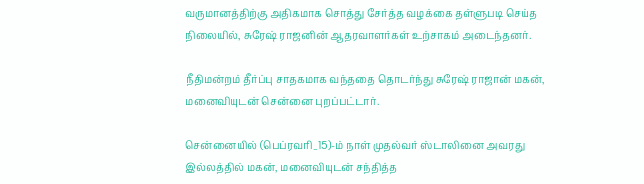வருமானத்திற்கு அதிகமாக சொத்து சேர்த்த வழக்கை தள்ளுபடி செய்த நிலையில், சுரேஷ் ராஜனின் ஆதரவாளர்கள் உற்சாகம் அடைந்தனர்.

நீதிமன்றம் தீர்ப்பு சாதகமாக வந்ததை தொடர்ந்து சுரேஷ் ராஜான் மகன், மனைவியுடன் சென்னை புறப்பட்டார்.

சென்னையில் (பெப்ரவரி_15)-ம் நாள் முதல்வர் ஸ்டாலினை அவரது இல்லத்தில் மகன், மனைவியுடன் சந்தித்த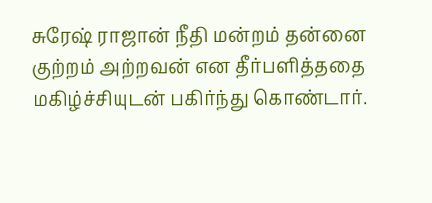சுரேஷ் ராஜான் நீதி மன்றம் தன்னை குற்றம் அற்றவன் என தீர்பளித்ததை மகிழ்ச்சியுடன் பகிர்ந்து கொண்டார்.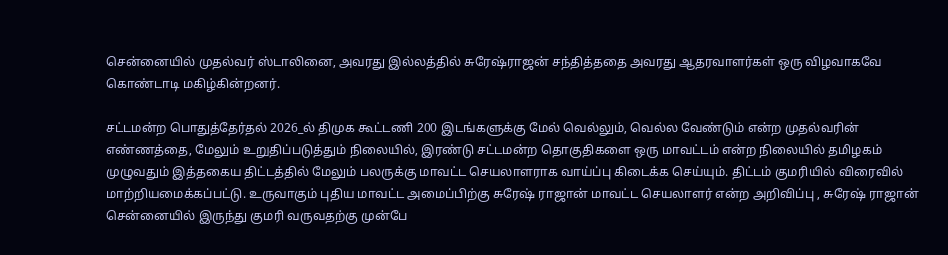சென்னையில் முதல்வர் ஸ்டாலினை, அவரது இல்லத்தில் சுரேஷ்ராஜன் சந்தித்ததை அவரது ஆதரவாளர்கள் ஒரு விழவாகவே கொண்டாடி மகிழ்கின்றனர்.

சட்டமன்ற பொதுத்தேர்தல் 2026_ல் திமுக கூட்டணி 200 இடங்களுக்கு மேல் வெல்லும், வெல்ல வேண்டும் என்ற முதல்வரின் எண்ணத்தை, மேலும் உறுதிப்படுத்தும் நிலையில், இரண்டு சட்டமன்ற தொகுதிகளை ஒரு மாவட்டம் என்ற நிலையில் தமிழகம் முழுவதும் இத்தகைய திட்டத்தில் மேலும் பலருக்கு மாவட்ட செயலாளராக வாய்ப்பு கிடைக்க செய்யும். திட்டம் குமரியில் விரைவில் மாற்றியமைக்கப்பட்டு. உருவாகும் புதிய மாவட்ட அமைப்பிற்கு சுரேஷ் ராஜான் மாவட்ட செயலாளர் என்ற அறிவிப்பு , சுரேஷ் ராஜான் சென்னையில் இருந்து குமரி வருவதற்கு முன்பே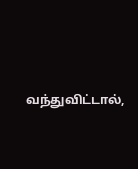வந்துவிட்டால்,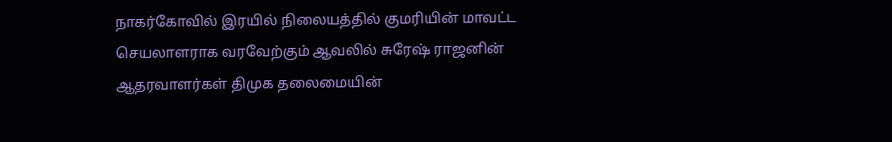நாகர்கோவில் இரயில் நிலையத்தில் குமரியின் மாவட்ட செயலாளராக வரவேற்கும் ஆவலில் சுரேஷ் ராஜனின் ஆதரவாளர்கள் திமுக தலைமையின்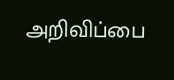அறிவிப்பை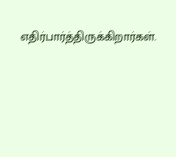எதிர்பார்த்திருக்கிறார்கள்.